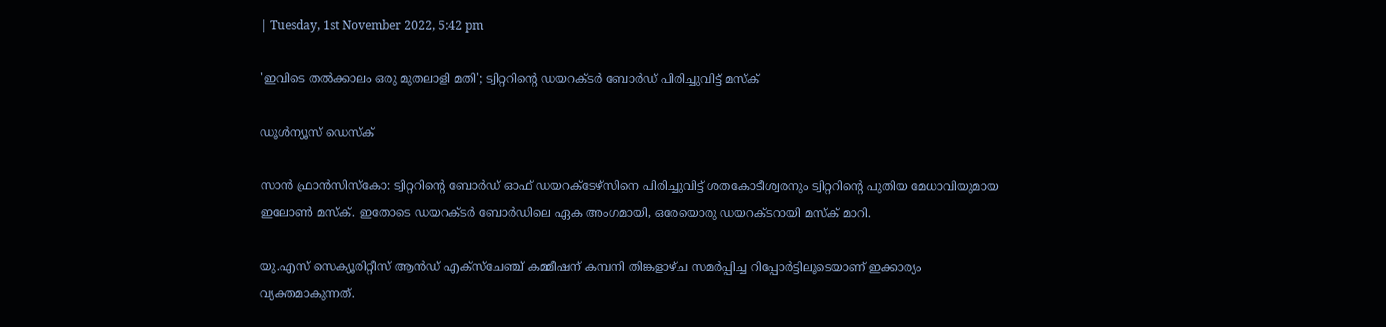| Tuesday, 1st November 2022, 5:42 pm

'ഇവിടെ തല്‍ക്കാലം ഒരു മുതലാളി മതി'; ട്വിറ്ററിന്റെ ഡയറക്ടര്‍ ബോര്‍ഡ് പിരിച്ചുവിട്ട് മസ്‌ക്

ഡൂള്‍ന്യൂസ് ഡെസ്‌ക്

സാന്‍ ഫ്രാന്‍സിസ്‌കോ: ട്വിറ്ററിന്റെ ബോര്‍ഡ് ഓഫ് ഡയറക്ടേഴ്‌സിനെ പിരിച്ചുവിട്ട് ശതകോടീശ്വരനും ട്വിറ്ററിന്റെ പുതിയ മേധാവിയുമായ ഇലോണ്‍ മസ്‌ക്. ഇതോടെ ഡയറക്ടര്‍ ബോര്‍ഡിലെ ഏക അംഗമായി, ഒരേയൊരു ഡയറക്ടറായി മസ്‌ക് മാറി.

യു.എസ് സെക്യൂരിറ്റീസ് ആന്‍ഡ് എക്‌സ്‌ചേഞ്ച് കമ്മീഷന് കമ്പനി തിങ്കളാഴ്ച സമര്‍പ്പിച്ച റിപ്പോര്‍ട്ടിലൂടെയാണ് ഇക്കാര്യം വ്യക്തമാകുന്നത്.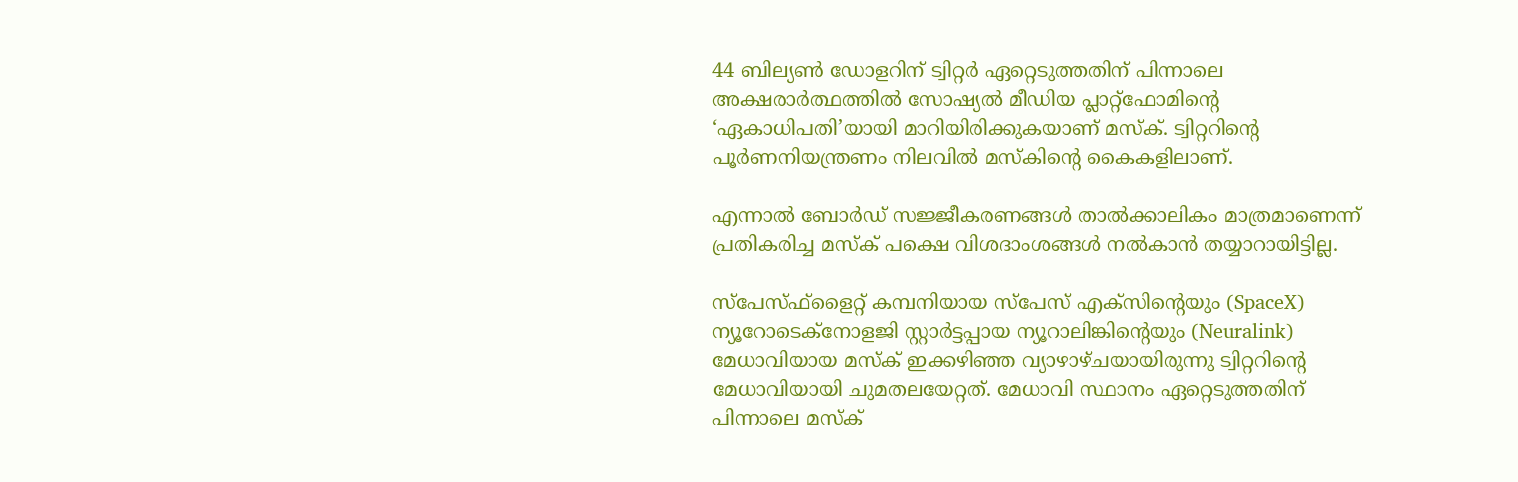44 ബില്യണ്‍ ഡോളറിന് ട്വിറ്റര്‍ ഏറ്റെടുത്തതിന് പിന്നാലെ അക്ഷരാര്‍ത്ഥത്തില്‍ സോഷ്യല്‍ മീഡിയ പ്ലാറ്റ്‌ഫോമിന്റെ ‘ഏകാധിപതി’യായി മാറിയിരിക്കുകയാണ് മസ്‌ക്. ട്വിറ്ററിന്റെ പൂര്‍ണനിയന്ത്രണം നിലവില്‍ മസ്‌കിന്റെ കൈകളിലാണ്.

എന്നാല്‍ ബോര്‍ഡ് സജ്ജീകരണങ്ങള്‍ താല്‍ക്കാലികം മാത്രമാണെന്ന് പ്രതികരിച്ച മസ്‌ക് പക്ഷെ വിശദാംശങ്ങള്‍ നല്‍കാന്‍ തയ്യാറായിട്ടില്ല.

സ്‌പേസ്ഫ്‌ളൈറ്റ് കമ്പനിയായ സ്‌പേസ് എക്‌സിന്റെയും (SpaceX) ന്യൂറോടെക്‌നോളജി സ്റ്റാര്‍ട്ടപ്പായ ന്യൂറാലിങ്കിന്റെയും (Neuralink) മേധാവിയായ മസ്‌ക് ഇക്കഴിഞ്ഞ വ്യാഴാഴ്ചയായിരുന്നു ട്വിറ്ററിന്റെ മേധാവിയായി ചുമതലയേറ്റത്. മേധാവി സ്ഥാനം ഏറ്റെടുത്തതിന് പിന്നാലെ മസ്‌ക്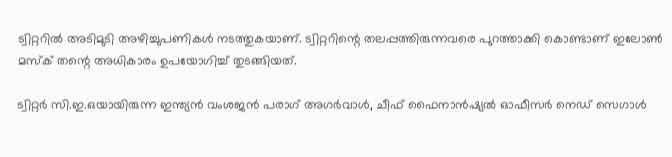ട്വിറ്ററില്‍ അടിമുടി അഴിച്ചുപണികള്‍ നടത്തുകയാണ്. ട്വിറ്ററിന്റെ തലപ്പത്തിരുന്നവരെ പുറത്താക്കി കൊണ്ടാണ് ഇലോണ്‍ മസ്‌ക് തന്റെ അധികാരം ഉപയോഗിച്ച് തുടങ്ങിയത്.

ട്വിറ്റര്‍ സി.ഇ.ഒയായിരുന്ന ഇന്ത്യന്‍ വംശജന്‍ പരാഗ് അഗര്‍വാള്‍, ചീഫ് ഫൈനാന്‍ഷ്യല്‍ ഓഫീസര്‍ നെഡ് സെഗാള്‍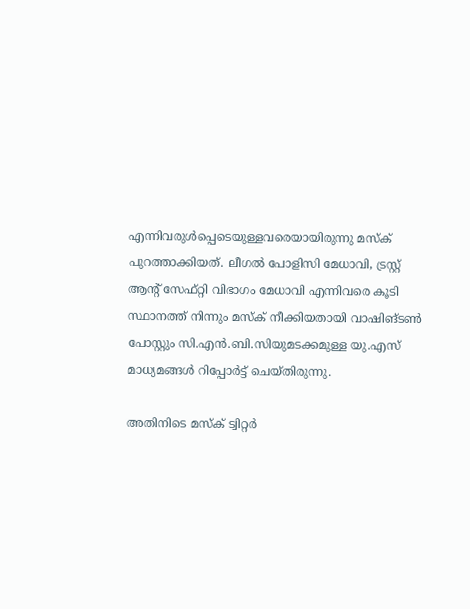എന്നിവരുള്‍പ്പെടെയുള്ളവരെയായിരുന്നു മസ്‌ക് പുറത്താക്കിയത്. ലീഗല്‍ പോളിസി മേധാവി, ട്രസ്റ്റ് ആന്റ് സേഫ്റ്റി വിഭാഗം മേധാവി എന്നിവരെ കൂടി സ്ഥാനത്ത് നിന്നും മസ്‌ക് നീക്കിയതായി വാഷിങ്ടണ്‍ പോസ്റ്റും സി.എന്‍.ബി.സിയുമടക്കമുള്ള യു.എസ് മാധ്യമങ്ങള്‍ റിപ്പോര്‍ട്ട് ചെയ്തിരുന്നു.

അതിനിടെ മസ്‌ക് ട്വിറ്റര്‍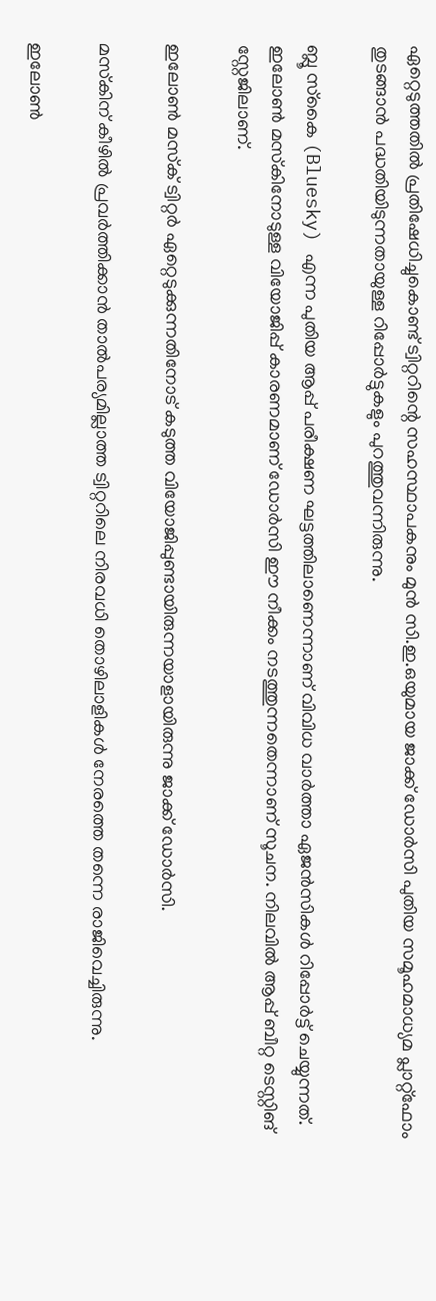ഏറ്റെടുത്തതില്‍ പ്രതിഷേധിച്ചുകൊണ്ട് ട്വിറ്ററിന്റെ സഹസ്ഥാപകനും മുന്‍ സി.ഇ.ഒയുമായ ജാക്ക് ഡോര്‍സി പുതിയ സമൂഹമാധ്യമ പ്ലാറ്റ്‌ഫോം തുടങ്ങാന്‍ പദ്ധതിയിടുന്നതായുള്ള റിപ്പോര്‍ട്ടുകളും പുറത്തുവന്നിരുന്നു.

ബ്ലൂ സ്‌കൈ (Bluesky) എന്ന പുതിയ ആപ്പ് പരീക്ഷണ ഘട്ടത്തിലാണെന്നാണ് വിവിധ വാര്‍ത്താ ഏജന്‍സികള്‍ റിപ്പോര്‍ട്ട് ചെയ്യുന്നത്. ഇലോണ്‍ മസ്‌കിനോടുള്ള വിയോജിപ്പ് കാരണമാണ് ഡോര്‍സി ഈ നീക്കം നടത്തുന്നതെന്നാണ് സൂചന. നിലവില്‍ ആപ്പ് ബീറ്റ ടെസ്റ്റിങ് സ്റ്റേജിലാണ്.

ഇലോണ്‍ മസ്‌ക് ട്വിറ്റര്‍ ഏറ്റെടുക്കുന്നതിനോട് കടുത്ത വിയോജിപ്പുണ്ടായിരുന്നയാളായിരുന്നു ജാക്ക് ഡോര്‍സി.

മസ്‌കിന് കീഴില്‍ പ്രവര്‍ത്തിക്കാന്‍ താല്‍പര്യമില്ലാത്ത ട്വിറ്ററിലെ നിരവധി തൊഴിലാളികള്‍ നേരത്തെ തന്നെ രാജിവെച്ചിരുന്നു.

ഇലോണ്‍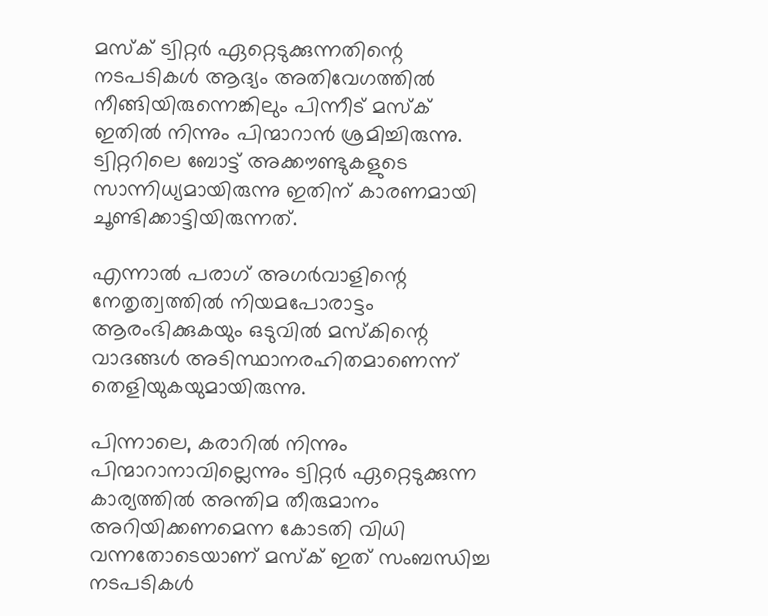മസ്‌ക് ട്വിറ്റര്‍ ഏറ്റെടുക്കുന്നതിന്റെ നടപടികള്‍ ആദ്യം അതിവേഗത്തില്‍ നീങ്ങിയിരുന്നെങ്കിലും പിന്നീട് മസ്‌ക് ഇതില്‍ നിന്നും പിന്മാറാന്‍ ശ്രമിച്ചിരുന്നു. ട്വിറ്ററിലെ ബോട്ട് അക്കൗണ്ടുകളുടെ സാന്നിധ്യമായിരുന്നു ഇതിന് കാരണമായി ചൂണ്ടിക്കാട്ടിയിരുന്നത്.

എന്നാല്‍ പരാഗ് അഗര്‍വാളിന്റെ നേതൃത്വത്തില്‍ നിയമപോരാട്ടം ആരംഭിക്കുകയും ഒടുവില്‍ മസ്‌കിന്റെ വാദങ്ങള്‍ അടിസ്ഥാനരഹിതമാണെന്ന് തെളിയുകയുമായിരുന്നു.

പിന്നാലെ, കരാറില്‍ നിന്നും പിന്മാറാനാവില്ലെന്നും ട്വിറ്റര്‍ ഏറ്റെടുക്കുന്ന കാര്യത്തില്‍ അന്തിമ തീരുമാനം അറിയിക്കണമെന്ന കോടതി വിധി വന്നതോടെയാണ് മസ്‌ക് ഇത് സംബന്ധിച്ച നടപടികള്‍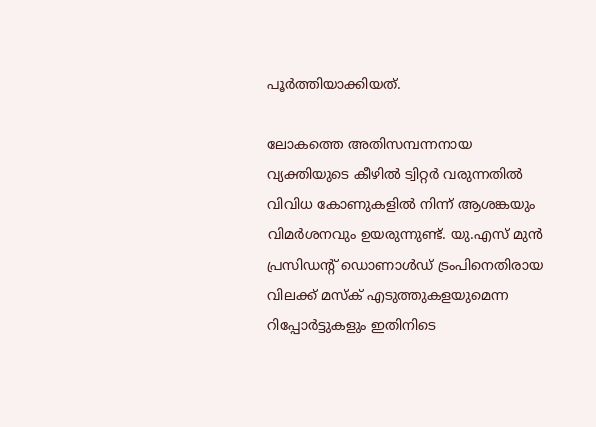പൂര്‍ത്തിയാക്കിയത്.

ലോകത്തെ അതിസമ്പന്നനായ വ്യക്തിയുടെ കീഴില്‍ ട്വിറ്റര്‍ വരുന്നതില്‍ വിവിധ കോണുകളില്‍ നിന്ന് ആശങ്കയും വിമര്‍ശനവും ഉയരുന്നുണ്ട്. യു.എസ് മുന്‍ പ്രസിഡന്റ് ഡൊണാള്‍ഡ് ട്രംപിനെതിരായ വിലക്ക് മസ്‌ക് എടുത്തുകളയുമെന്ന റിപ്പോര്‍ട്ടുകളും ഇതിനിടെ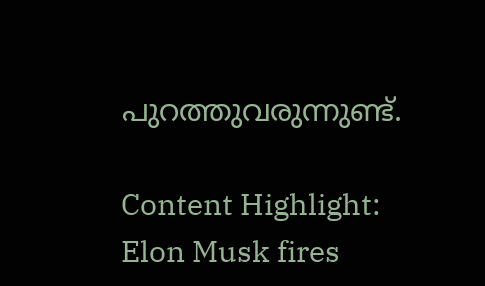പുറത്തുവരുന്നുണ്ട്.

Content Highlight: Elon Musk fires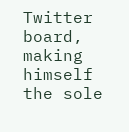Twitter board, making himself the sole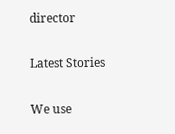director

Latest Stories

We use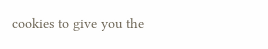cookies to give you the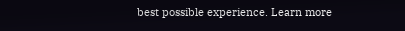best possible experience. Learn more